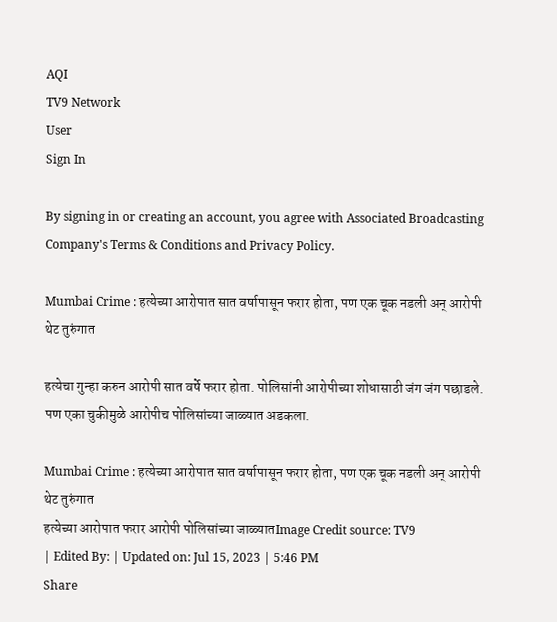AQI
TV9 Network
User
Sign In

By signing in or creating an account, you agree with Associated Broadcasting Company's Terms & Conditions and Privacy Policy.

Mumbai Crime : हत्येच्या आरोपात सात वर्षापासून फरार होता, पण एक चूक नडली अन् आरोपी थेट तुरुंगात

हत्येचा गुन्हा करुन आरोपी सात वर्षे फरार होता. पोलिसांनी आरोपीच्या शोधासाठी जंग जंग पछाडले. पण एका चुकीमुळे आरोपीच पोलिसांच्या जाळ्यात अडकला.

Mumbai Crime : हत्येच्या आरोपात सात वर्षापासून फरार होता, पण एक चूक नडली अन् आरोपी थेट तुरुंगात
हत्येच्या आरोपात फरार आरोपी पोलिसांच्या जाळ्यातImage Credit source: TV9
| Edited By: | Updated on: Jul 15, 2023 | 5:46 PM
Share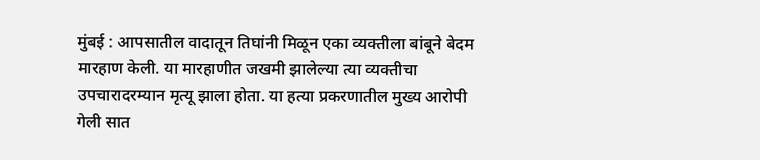मुंबई : आपसातील वादातून तिघांनी मिळून एका व्यक्तीला बांबूने बेदम मारहाण केली. या मारहाणीत जखमी झालेल्या त्या व्यक्तीचा उपचारादरम्यान मृत्यू झाला होता. या हत्या प्रकरणातील मुख्य आरोपी गेली सात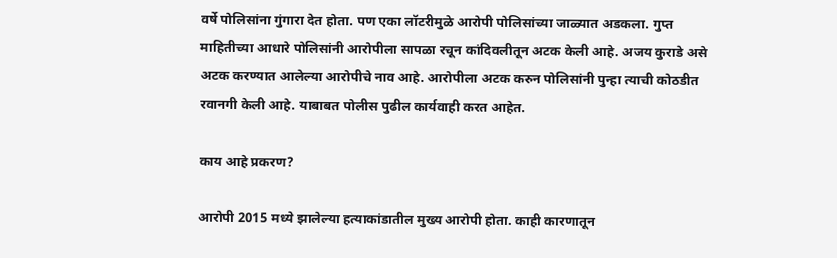वर्षे पोलिसांना गुंगारा देत होता. पण एका लॉटरीमुळे आरोपी पोलिसांच्या जाळ्यात अडकला. गुप्त माहितीच्या आधारे पोलिसांनी आरोपीला सापळा रचून कांदिवलीतून अटक केली आहे. अजय कुराडे असे अटक करण्यात आलेल्या आरोपीचे नाव आहे. आरोपीला अटक करुन पोलिसांनी पुन्हा त्याची कोठडीत रवानगी केली आहे. याबाबत पोलीस पुढील कार्यवाही करत आहेत.

काय आहे प्रकरण?

आरोपी 2015 मध्ये झालेल्या हत्याकांडातील मुख्य आरोपी होता. काही कारणातून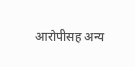आरोपीसह अन्य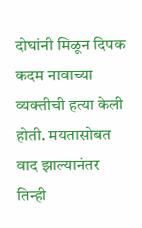दोघांनी मिळून दिपक कदम नावाच्या व्यक्तीची हत्या केली होती. मयतासोबत वाद झाल्यानंतर तिन्ही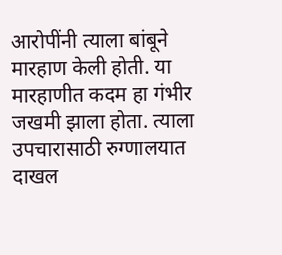आरोपींनी त्याला बांबूने मारहाण केली होती. या मारहाणीत कदम हा गंभीर जखमी झाला होता. त्याला उपचारासाठी रुग्णालयात दाखल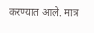करण्यात आले. मात्र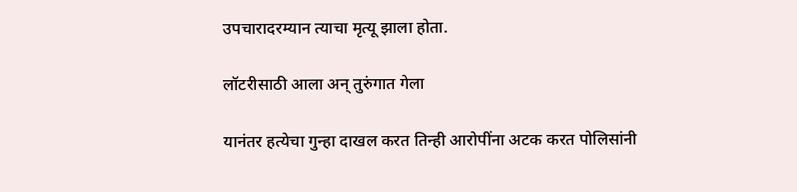उपचारादरम्यान त्याचा मृत्यू झाला होता.

लॉटरीसाठी आला अन् तुरुंगात गेला

यानंतर हत्येचा गुन्हा दाखल करत तिन्ही आरोपींना अटक करत पोलिसांनी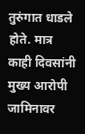तुरुंगात धाडले होते. मात्र काही दिवसांनी मुख्य आरोपी जामिनावर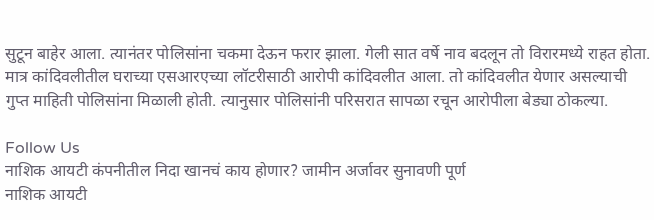सुटून बाहेर आला. त्यानंतर पोलिसांना चकमा देऊन फरार झाला. गेली सात वर्षे नाव बदलून तो विरारमध्ये राहत होता. मात्र कांदिवलीतील घराच्या एसआरएच्या लॉटरीसाठी आरोपी कांदिवलीत आला. तो कांदिवलीत येणार असल्याची गुप्त माहिती पोलिसांना मिळाली होती. त्यानुसार पोलिसांनी परिसरात सापळा रचून आरोपीला बेड्या ठोकल्या.

Follow Us
नाशिक आयटी कंपनीतील निदा खानचं काय होणार? जामीन अर्जावर सुनावणी पूर्ण
नाशिक आयटी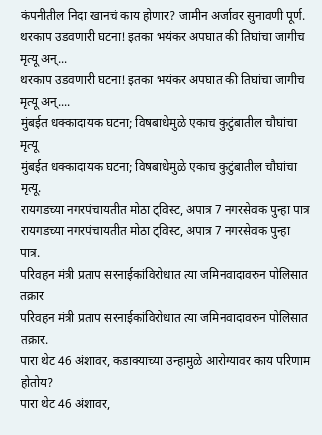कंपनीतील निदा खानचं काय होणार? जामीन अर्जावर सुनावणी पूर्ण.
थरकाप उडवणारी घटना! इतका भयंकर अपघात की तिघांचा जागीच मृत्यू अन्...
थरकाप उडवणारी घटना! इतका भयंकर अपघात की तिघांचा जागीच मृत्यू अन्....
मुंबईत धक्कादायक घटना; विषबाधेमुळे एकाच कुटुंबातील चौघांचा मृत्यू
मुंबईत धक्कादायक घटना; विषबाधेमुळे एकाच कुटुंबातील चौघांचा मृत्यू.
रायगडच्या नगरपंचायतीत मोठा ट्विस्ट, अपात्र 7 नगरसेवक पुन्हा पात्र
रायगडच्या नगरपंचायतीत मोठा ट्विस्ट, अपात्र 7 नगरसेवक पुन्हा पात्र.
परिवहन मंत्री प्रताप सरनाईकांविरोधात त्या जमिनवादावरुन पोलिसात तक्रार
परिवहन मंत्री प्रताप सरनाईकांविरोधात त्या जमिनवादावरुन पोलिसात तक्रार.
पारा थेट 46 अंशावर, कडाक्याच्या उन्हामुळे आरोग्यावर काय परिणाम होतोय?
पारा थेट 46 अंशावर,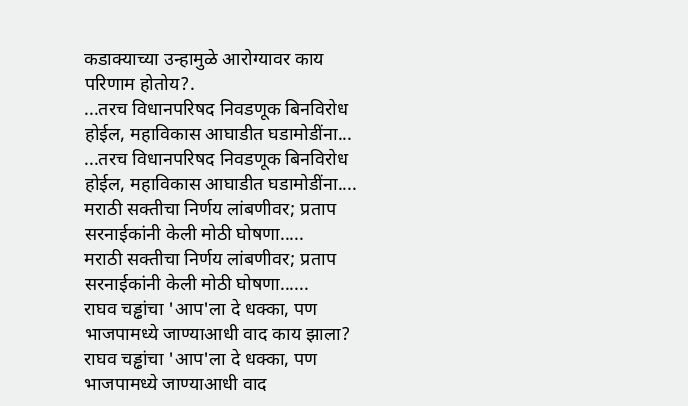कडाक्याच्या उन्हामुळे आरोग्यावर काय परिणाम होतोय?.
...तरच विधानपरिषद निवडणूक बिनविरोध होईल, महाविकास आघाडीत घडामोडींना...
...तरच विधानपरिषद निवडणूक बिनविरोध होईल, महाविकास आघाडीत घडामोडींना....
मराठी सक्तीचा निर्णय लांबणीवर; प्रताप सरनाईकांनी केली मोठी घोषणा.....
मराठी सक्तीचा निर्णय लांबणीवर; प्रताप सरनाईकांनी केली मोठी घोषणा......
राघव चड्ढांचा 'आप'ला दे धक्का, पण भाजपामध्ये जाण्याआधी वाद काय झाला?
राघव चड्ढांचा 'आप'ला दे धक्का, पण भाजपामध्ये जाण्याआधी वाद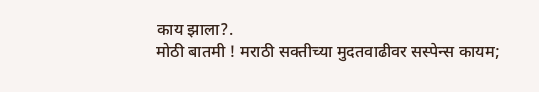काय झाला?.
मोठी बातमी ! मराठी सक्तीच्या मुदतवाढीवर सस्पेन्स कायम;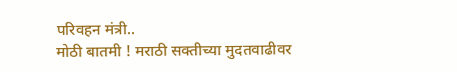परिवहन मंत्री..
मोठी बातमी ! मराठी सक्तीच्या मुदतवाढीवर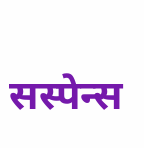सस्पेन्स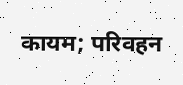कायम; परिवहन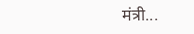मंत्री...